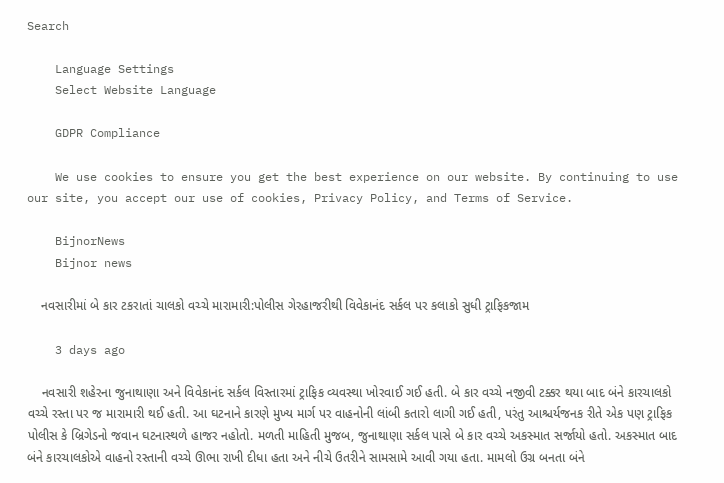Search

    Language Settings
    Select Website Language

    GDPR Compliance

    We use cookies to ensure you get the best experience on our website. By continuing to use our site, you accept our use of cookies, Privacy Policy, and Terms of Service.

    BijnorNews
    Bijnor news

    નવસારીમાં બે કાર ટકરાતાં ચાલકો વચ્ચે મારામારી:પોલીસ ગેરહાજરીથી વિવેકાનંદ સર્કલ પર કલાકો સુધી ટ્રાફિકજામ

    3 days ago

    નવસારી શહેરના જુનાથાણા અને વિવેકાનંદ સર્કલ વિસ્તારમાં ટ્રાફિક વ્યવસ્થા ખોરવાઈ ગઈ હતી. બે કાર વચ્ચે નજીવી ટક્કર થયા બાદ બંને કારચાલકો વચ્ચે રસ્તા પર જ મારામારી થઈ હતી. આ ઘટનાને કારણે મુખ્ય માર્ગ પર વાહનોની લાંબી કતારો લાગી ગઈ હતી, પરંતુ આશ્ચર્યજનક રીતે એક પણ ટ્રાફિક પોલીસ કે બ્રિગેડનો જવાન ઘટનાસ્થળે હાજર નહોતો. મળતી માહિતી મુજબ, જુનાથાણા સર્કલ પાસે બે કાર વચ્ચે અકસ્માત સર્જાયો હતો. અકસ્માત બાદ બંને કારચાલકોએ વાહનો રસ્તાની વચ્ચે ઊભા રાખી દીધા હતા અને નીચે ઉતરીને સામસામે આવી ગયા હતા. મામલો ઉગ્ર બનતા બંને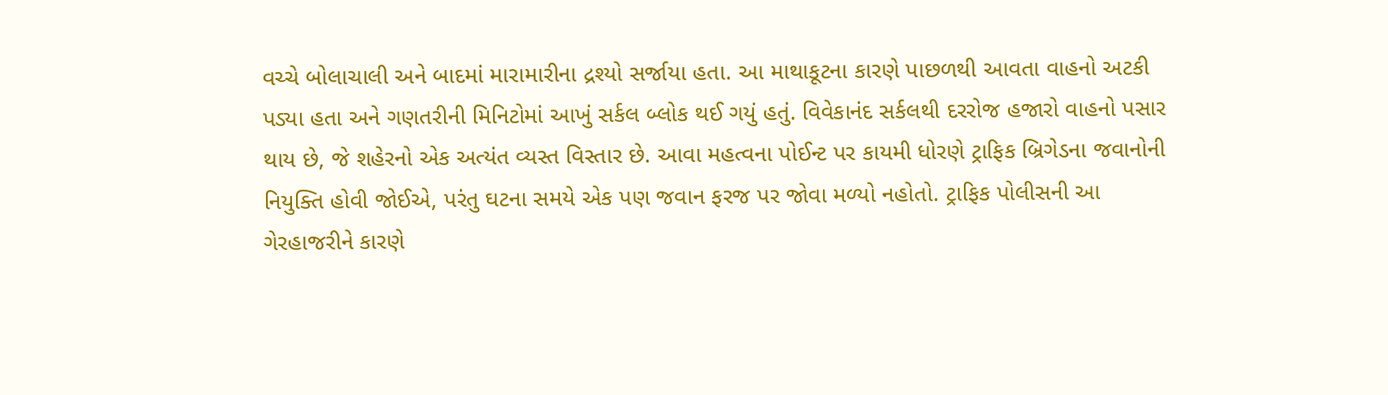વચ્ચે બોલાચાલી અને બાદમાં મારામારીના દ્રશ્યો સર્જાયા હતા. આ માથાકૂટના કારણે પાછળથી આવતા વાહનો અટકી પડ્યા હતા અને ગણતરીની મિનિટોમાં આખું સર્કલ બ્લોક થઈ ગયું હતું. વિવેકાનંદ સર્કલથી દરરોજ હજારો વાહનો પસાર થાય છે, જે શહેરનો એક અત્યંત વ્યસ્ત વિસ્તાર છે. આવા મહત્વના પોઈન્ટ પર કાયમી ધોરણે ટ્રાફિક બ્રિગેડના જવાનોની નિયુક્તિ હોવી જોઈએ, પરંતુ ઘટના સમયે એક પણ જવાન ફરજ પર જોવા મળ્યો નહોતો. ટ્રાફિક પોલીસની આ ગેરહાજરીને કારણે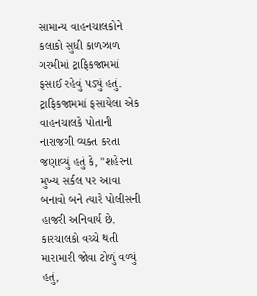સામાન્ય વાહનચાલકોને કલાકો સુધી કાળઝાળ ગરમીમાં ટ્રાફિકજામમાં ફસાઈ રહેવું પડ્યું હતું. ટ્રાફિકજામમાં ફસાયેલા એક વાહનચાલકે પોતાની નારાજગી વ્યક્ત કરતા જણાવ્યું હતું કે, "શહેરના મુખ્ય સર્કલ પર આવા બનાવો બને ત્યારે પોલીસની હાજરી અનિવાર્ય છે. કારચાલકો વચ્ચે થતી મારામારી જોવા ટોળું વળ્યું હતું,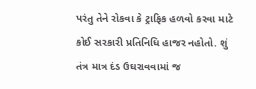પરંતુ તેને રોકવા કે ટ્રાફિક હળવો કરવા માટે કોઈ સરકારી પ્રતિનિધિ હાજર નહોતો. શું તંત્ર માત્ર દંડ ઉઘરાવવામાં જ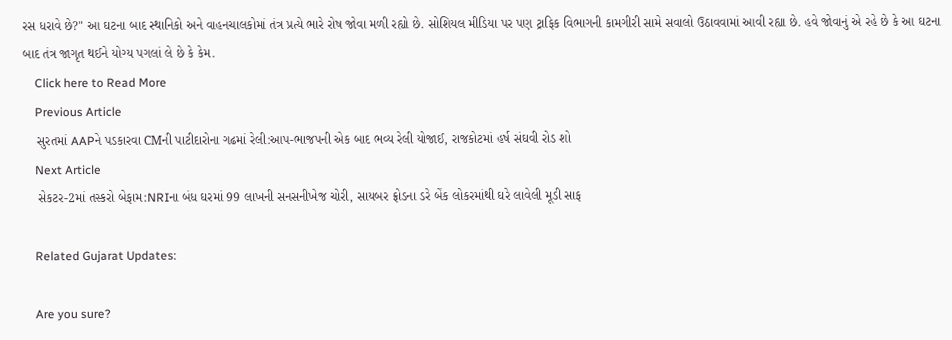રસ ધરાવે છે?" આ ઘટના બાદ સ્થાનિકો અને વાહનચાલકોમાં તંત્ર પ્રત્યે ભારે રોષ જોવા મળી રહ્યો છે. સોશિયલ મીડિયા પર પણ ટ્રાફિક વિભાગની કામગીરી સામે સવાલો ઉઠાવવામાં આવી રહ્યા છે. હવે જોવાનું એ રહે છે કે આ ઘટના બાદ તંત્ર જાગૃત થઈને યોગ્ય પગલાં લે છે કે કેમ.
    Click here to Read More
    Previous Article
    સુરતમાં AAPને પડકારવા CMની પાટીદારોના ગઢમાં રેલી:આપ-ભાજપની એક બાદ ભવ્ય રેલી યોજાઈ, રાજકોટમાં હર્ષ સંઘવી રોડ શો
    Next Article
    સેકટર-2માં તસ્કરો બેફામ:NRIના બંધ ઘરમાં 99 લાખની સનસનીખેજ ચોરી, સાયબર ફ્રોડના ડરે બેંક લોકરમાંથી ઘરે લાવેલી મૂડી સાફ

    Related Gujarat Updates:

    Are you sure?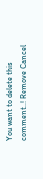You want to delete this comment..! Remove Cancel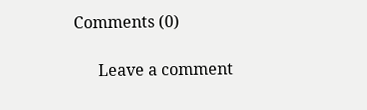Comments (0)

      Leave a comment